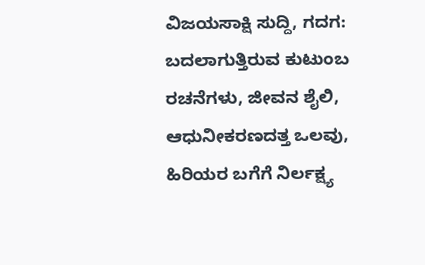ವಿಜಯಸಾಕ್ಷಿ ಸುದ್ದಿ, ಗದಗ: ಬದಲಾಗುತ್ತಿರುವ ಕುಟುಂಬ ರಚನೆಗಳು, ಜೀವನ ಶೈಲಿ, ಆಧುನೀಕರಣದತ್ತ ಒಲವು, ಹಿರಿಯರ ಬಗೆಗೆ ನಿರ್ಲಕ್ಷ್ಯ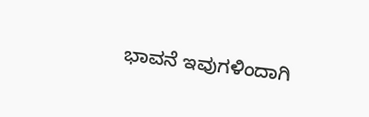ಭಾವನೆ ಇವುಗಳಿಂದಾಗಿ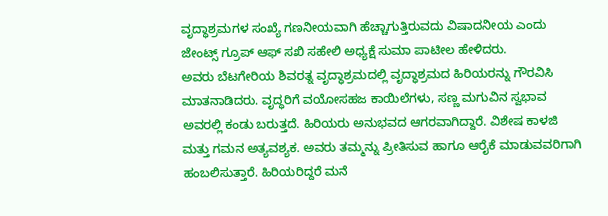ವೃದ್ಧಾಶ್ರಮಗಳ ಸಂಖ್ಯೆ ಗಣನೀಯವಾಗಿ ಹೆಚ್ಚಾಗುತ್ತಿರುವದು ವಿಷಾದನೀಯ ಎಂದು ಜೇಂಟ್ಸ್ ಗ್ರೂಪ್ ಆಫ್ ಸಖಿ ಸಹೇಲಿ ಅಧ್ಯಕ್ಷೆ ಸುಮಾ ಪಾಟೀಲ ಹೇಳಿದರು.
ಅವರು ಬೆಟಗೇರಿಯ ಶಿವರತ್ನ ವೃದ್ಧಾಶ್ರಮದಲ್ಲಿ ವೃದ್ಧಾಶ್ರಮದ ಹಿರಿಯರನ್ನು ಗೌರವಿಸಿ ಮಾತನಾಡಿದರು. ವೃದ್ಧರಿಗೆ ವಯೋಸಹಜ ಕಾಯಿಲೆಗಳು, ಸಣ್ಣ ಮಗುವಿನ ಸ್ವಭಾವ ಅವರಲ್ಲಿ ಕಂಡು ಬರುತ್ತದೆ. ಹಿರಿಯರು ಅನುಭವದ ಆಗರವಾಗಿದ್ದಾರೆ. ವಿಶೇಷ ಕಾಳಜಿ ಮತ್ತು ಗಮನ ಅತ್ಯವಶ್ಯಕ. ಅವರು ತಮ್ಮನ್ನು ಪ್ರೀತಿಸುವ ಹಾಗೂ ಆರೈಕೆ ಮಾಡುವವರಿಗಾಗಿ ಹಂಬಲಿಸುತ್ತಾರೆ. ಹಿರಿಯರಿದ್ದರೆ ಮನೆ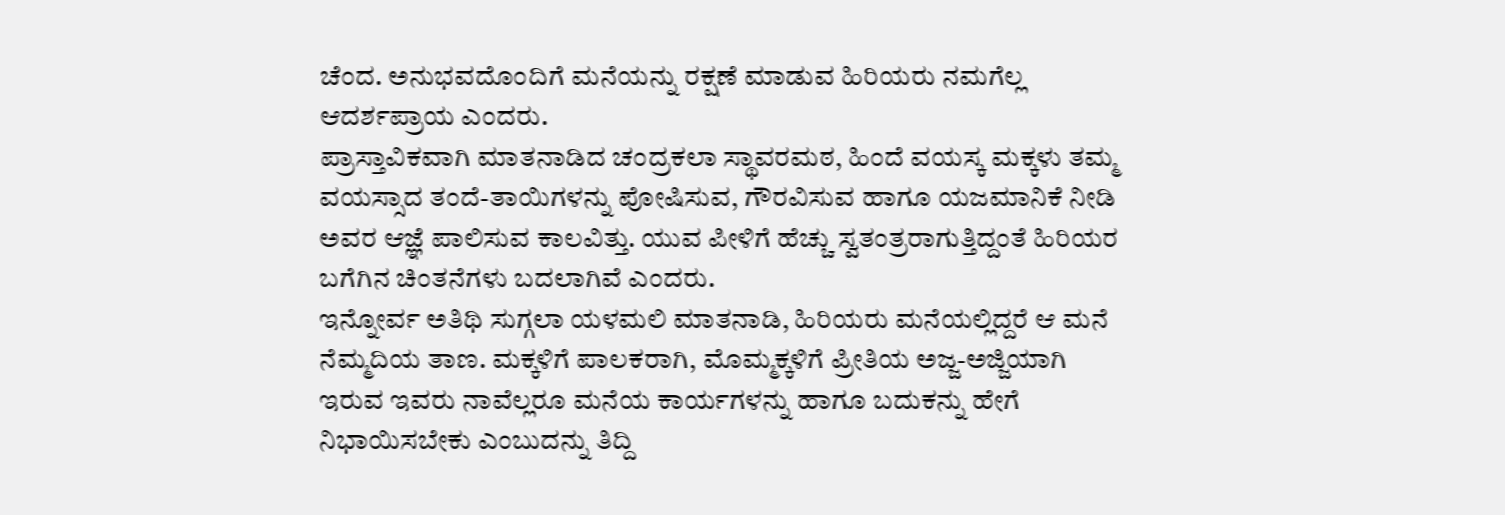ಚೆಂದ. ಅನುಭವದೊಂದಿಗೆ ಮನೆಯನ್ನು ರಕ್ಷಣೆ ಮಾಡುವ ಹಿರಿಯರು ನಮಗೆಲ್ಲ ಆದರ್ಶಪ್ರಾಯ ಎಂದರು.
ಪ್ರಾಸ್ತಾವಿಕವಾಗಿ ಮಾತನಾಡಿದ ಚಂದ್ರಕಲಾ ಸ್ಥಾವರಮಠ, ಹಿಂದೆ ವಯಸ್ಕ ಮಕ್ಕಳು ತಮ್ಮ ವಯಸ್ಸಾದ ತಂದೆ-ತಾಯಿಗಳನ್ನು ಪೋಷಿಸುವ, ಗೌರವಿಸುವ ಹಾಗೂ ಯಜಮಾನಿಕೆ ನೀಡಿ ಅವರ ಆಜ್ಞೆ ಪಾಲಿಸುವ ಕಾಲವಿತ್ತು. ಯುವ ಪೀಳಿಗೆ ಹೆಚ್ಚು ಸ್ವತಂತ್ರರಾಗುತ್ತಿದ್ದಂತೆ ಹಿರಿಯರ ಬಗೆಗಿನ ಚಿಂತನೆಗಳು ಬದಲಾಗಿವೆ ಎಂದರು.
ಇನ್ನೋರ್ವ ಅತಿಥಿ ಸುಗ್ಗಲಾ ಯಳಮಲಿ ಮಾತನಾಡಿ, ಹಿರಿಯರು ಮನೆಯಲ್ಲಿದ್ದರೆ ಆ ಮನೆ ನೆಮ್ಮದಿಯ ತಾಣ. ಮಕ್ಕಳಿಗೆ ಪಾಲಕರಾಗಿ, ಮೊಮ್ಮಕ್ಕಳಿಗೆ ಪ್ರೀತಿಯ ಅಜ್ಜ-ಅಜ್ಜಿಯಾಗಿ ಇರುವ ಇವರು ನಾವೆಲ್ಲರೂ ಮನೆಯ ಕಾರ್ಯಗಳನ್ನು ಹಾಗೂ ಬದುಕನ್ನು ಹೇಗೆ ನಿಭಾಯಿಸಬೇಕು ಎಂಬುದನ್ನು ತಿದ್ದಿ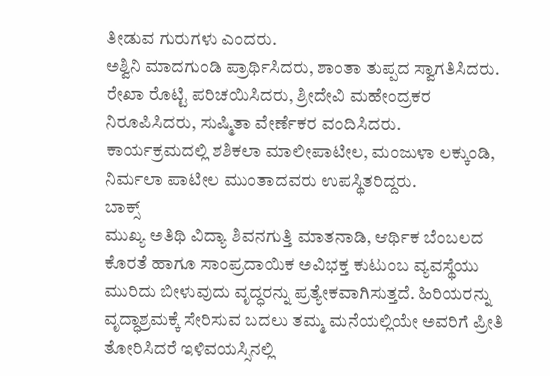ತೀಡುವ ಗುರುಗಳು ಎಂದರು.
ಅಶ್ವಿನಿ ಮಾದಗುಂಡಿ ಪ್ರಾರ್ಥಿಸಿದರು, ಶಾಂತಾ ತುಪ್ಪದ ಸ್ವಾಗತಿಸಿದರು. ರೇಖಾ ರೊಟ್ಟಿ ಪರಿಚಯಿಸಿದರು, ಶ್ರೀದೇವಿ ಮಹೇಂದ್ರಕರ ನಿರೂಪಿಸಿದರು, ಸುಷ್ಮಿತಾ ವೇರ್ಣೆಕರ ವಂದಿಸಿದರು.
ಕಾರ್ಯಕ್ರಮದಲ್ಲಿ ಶಶಿಕಲಾ ಮಾಲೀಪಾಟೀಲ, ಮಂಜುಳಾ ಲಕ್ಕುಂಡಿ, ನಿರ್ಮಲಾ ಪಾಟೀಲ ಮುಂತಾದವರು ಉಪಸ್ಥಿತರಿದ್ದರು.
ಬಾಕ್ಸ್
ಮುಖ್ಯ ಅತಿಥಿ ವಿದ್ಯಾ ಶಿವನಗುತ್ತಿ ಮಾತನಾಡಿ, ಆರ್ಥಿಕ ಬೆಂಬಲದ ಕೊರತೆ ಹಾಗೂ ಸಾಂಪ್ರದಾಯಿಕ ಅವಿಭಕ್ತ ಕುಟುಂಬ ವ್ಯವಸ್ಥೆಯು ಮುರಿದು ಬೀಳುವುದು ವೃದ್ಧರನ್ನು ಪ್ರತ್ಯೇಕವಾಗಿಸುತ್ತದೆ. ಹಿರಿಯರನ್ನು ವೃದ್ಧಾಶ್ರಮಕ್ಕೆ ಸೇರಿಸುವ ಬದಲು ತಮ್ಮ ಮನೆಯಲ್ಲಿಯೇ ಅವರಿಗೆ ಪ್ರೀತಿ ತೋರಿಸಿದರೆ ಇಳಿವಯಸ್ಸಿನಲ್ಲಿ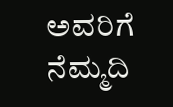ಅವರಿಗೆ ನೆಮ್ಮದಿ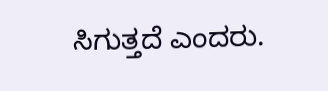ಸಿಗುತ್ತದೆ ಎಂದರು.